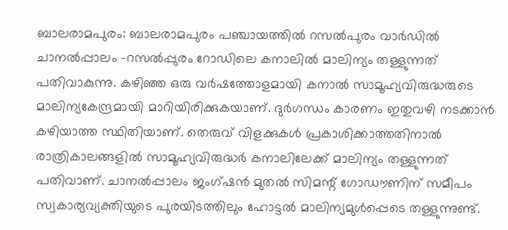ബാലരാമപുരം: ബാലരാമപുരം പഞ്ചായത്തിൽ റസൽപുരം വാർഡിൽ ചാനൽപ്പാലം -റസൽപ്പുരം റോഡിലെ കനാലിൽ മാലിന്യം തള്ളുന്നത് പതിവാകുന്നു. കഴിഞ്ഞ ഒരു വർഷത്തോളമായി കനാൽ സാമൂഹ്യവിരുദ്ധരുടെ മാലിന്യകേന്ദ്രമായി മാറിയിരിക്കുകയാണ്. ദുർഗന്ധം കാരണം ഇതുവഴി നടക്കാൻ കഴിയാത്ത സ്ഥിതിയാണ്. തെരുവ് വിളക്കുകൾ പ്രകാശിക്കാത്തതിനാൽ രാത്രികാലങ്ങളിൽ സാമൂഹ്യവിരുദ്ധർ കനാലിലേക്ക് മാലിന്യം തള്ളുന്നത് പതിവാണ്. ചാനൽപ്പാലം ജംഗ്ഷൻ മുതൽ സിമന്റ് ഗോഡൗണിന് സമീപം സ്വകാര്യവ്യക്തിയുടെ പുരയിടത്തിലും ഹോട്ടൽ മാലിന്യമുൾപ്പെടെ തള്ളുന്നുണ്ട്.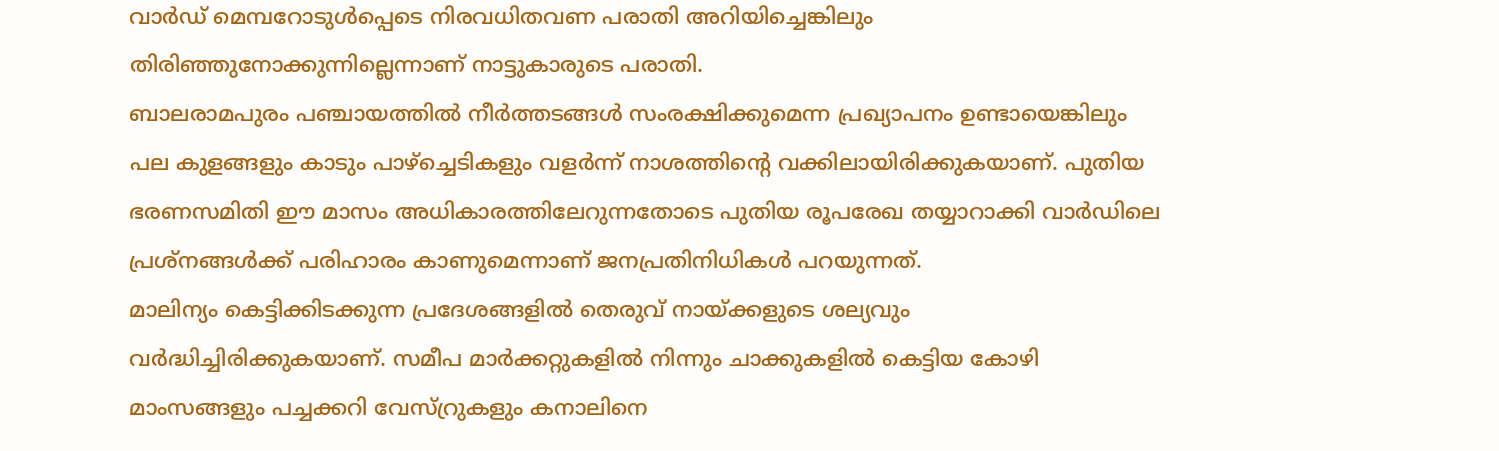വാർഡ് മെമ്പറോടുൾപ്പെടെ നിരവധിതവണ പരാതി അറിയിച്ചെങ്കിലും തിരിഞ്ഞുനോക്കുന്നില്ലെന്നാണ് നാട്ടുകാരുടെ പരാതി.
ബാലരാമപുരം പഞ്ചായത്തിൽ നീർത്തടങ്ങൾ സംരക്ഷിക്കുമെന്ന പ്രഖ്യാപനം ഉണ്ടായെങ്കിലും പല കുളങ്ങളും കാടും പാഴ്ച്ചെടികളും വളർന്ന് നാശത്തിന്റെ വക്കിലായിരിക്കുകയാണ്. പുതിയ ഭരണസമിതി ഈ മാസം അധികാരത്തിലേറുന്നതോടെ പുതിയ രൂപരേഖ തയ്യാറാക്കി വാർഡിലെ പ്രശ്നങ്ങൾക്ക് പരിഹാരം കാണുമെന്നാണ് ജനപ്രതിനിധികൾ പറയുന്നത്.
മാലിന്യം കെട്ടിക്കിടക്കുന്ന പ്രദേശങ്ങളിൽ തെരുവ് നായ്ക്കളുടെ ശല്യവും വർദ്ധിച്ചിരിക്കുകയാണ്. സമീപ മാർക്കറ്റുകളിൽ നിന്നും ചാക്കുകളിൽ കെട്ടിയ കോഴി മാംസങ്ങളും പച്ചക്കറി വേസ്റ്രുകളും കനാലിനെ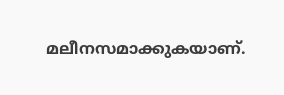മലീനസമാക്കുകയാണ്.